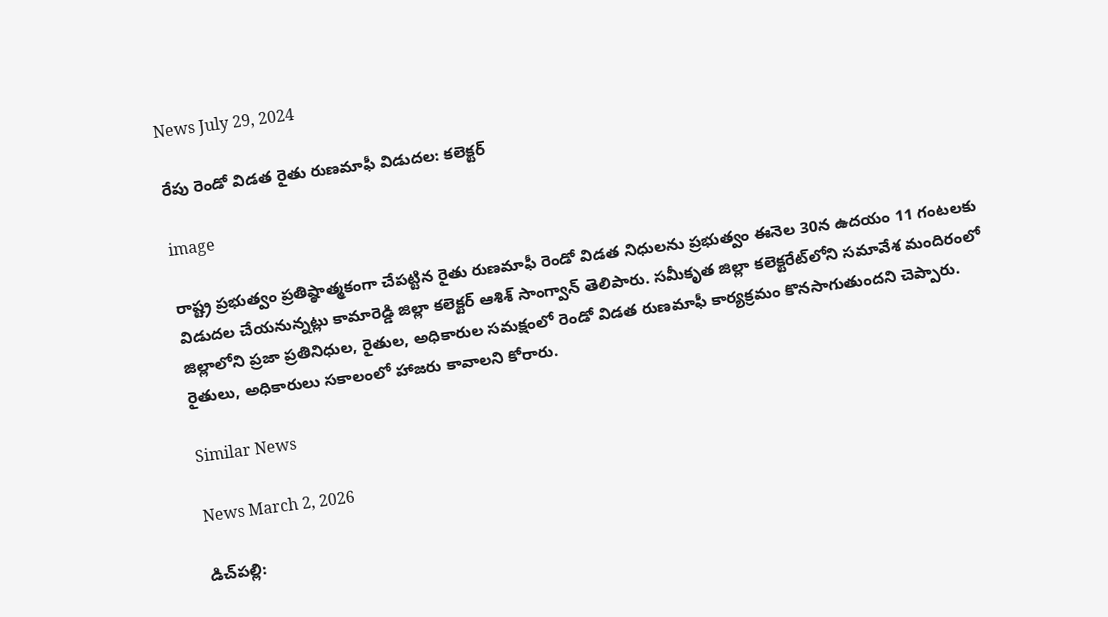News July 29, 2024

రేపు రెండో విడత రైతు రుణమాఫీ విడుదల: కలెక్టర్

image

రాష్ట్ర ప్రభుత్వం ప్రతిష్ఠాత్మకంగా చేపట్టిన రైతు రుణమాఫీ రెండో విడత నిధులను ప్రభుత్వం ఈనెల 30న ఉదయం 11 గంటలకు విడుదల చేయనున్నట్లు కామారెడ్డి జిల్లా కలెక్టర్ ఆశిశ్ సాంగ్వాన్ తెలిపారు. సమీకృత జిల్లా కలెక్టరేట్‌లోని సమావేశ మందిరంలో జిల్లాలోని ప్రజా ప్రతినిధుల, రైతుల, అధికారుల సమక్షంలో రెండో విడత రుణమాఫీ కార్యక్రమం కొనసాగుతుందని చెప్పారు. రైతులు, అధికారులు సకాలంలో హాజరు కావాలని కోరారు.

Similar News

News March 2, 2026

డిచ్‌పల్లి: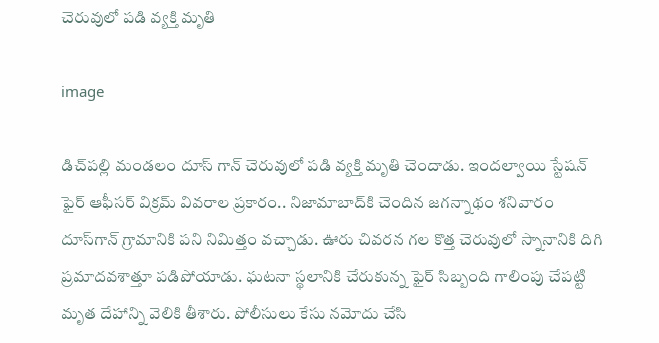చెరువులో పడి వ్యక్తి మృతి

image

డిచ్‌పల్లి మండలం దూస్ గాన్ చెరువులో పడి వ్యక్తి మృతి చెందాడు. ఇందల్వాయి స్టేషన్ ఫైర్ ఆఫీసర్ విక్రమ్ వివరాల ప్రకారం.. నిజామాబాద్‌కి చెందిన జగన్నాథం శనివారం దూస్‌గాన్ గ్రామానికి పని నిమిత్తం వచ్చాడు. ఊరు చివరన గల కొత్త చెరువులో స్నానానికి దిగి ప్రమాదవశాత్తూ పడిపోయాడు. ఘటనా స్థలానికి చేరుకున్న ఫైర్ సిబ్బంది గాలింపు చేపట్టి మృత దేహాన్ని వెలికి తీశారు. పోలీసులు కేసు నమోదు చేసి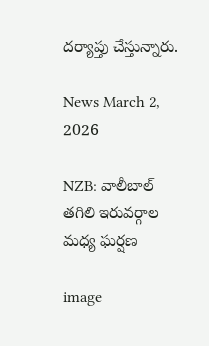దర్యాప్తు చేస్తున్నారు.

News March 2, 2026

NZB: వాలీబాల్ తగిలి ఇరువర్గాల మధ్య ఘర్షణ

image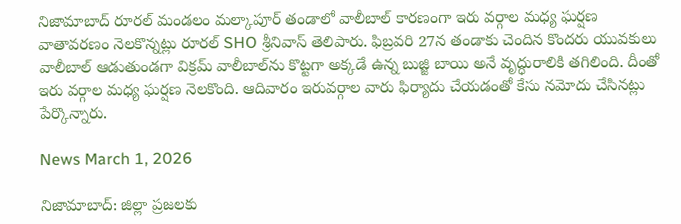నిజామాబాద్ రూరల్ మండలం మల్కాపూర్ తండాలో వాలీబాల్ కారణంగా ఇరు వర్గాల మధ్య ఘర్షణ వాతావరణం నెలకొన్నట్లు రూరల్ SHO శ్రీనివాస్ తెలిపారు. ఫిబ్రవరి 27న తండాకు చెందిన కొందరు యువకులు వాలీబాల్ ఆడుతుండగా విక్రమ్ వాలీబాల్‌ను కొట్టగా అక్కడే ఉన్న బుజ్జి బాయి అనే వృద్ధురాలికి తగిలింది. దీంతో ఇరు వర్గాల మధ్య ఘర్షణ నెలకొంది. ఆదివారం ఇరువర్గాల వారు ఫిర్యాదు చేయడంతో కేసు నమోదు చేసినట్లు పేర్కొన్నారు.

News March 1, 2026

నిజామాబాద్: జిల్లా ప్రజలకు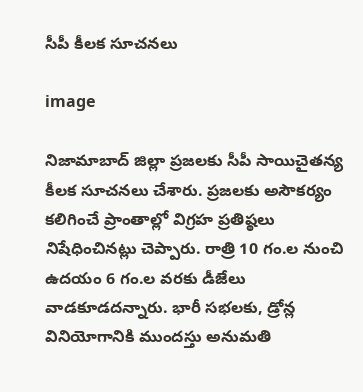సీపీ కీలక సూచనలు

image

నిజామాబాద్ జిల్లా ప్రజలకు సీపీ సాయిచైతన్య కీలక సూచనలు చేశారు. ప్రజలకు అసౌకర్యం కలిగించే ప్రాంతాల్లో విగ్రహ ప్రతిష్ఠలు నిషేధించినట్లు చెప్పారు. రాత్రి 10 గం.ల నుంచి ఉదయం 6 గం.ల వరకు డీజేలు వాడకూడదన్నారు. భారీ సభలకు, డ్రోన్ల వినియోగానికి ముందస్తు అనుమతి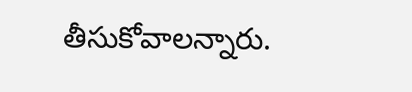తీసుకోవాలన్నారు.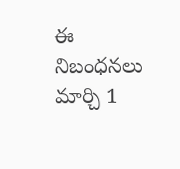ఈ నిబంధనలు మార్చి 1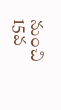నుంచి 15వ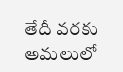తేదీ వరకు అమలులో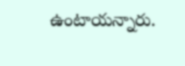ఉంటాయన్నారు.